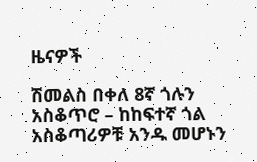ዜናዎች

ሽመልስ በቀለ 8ኛ ጎሉን አስቆጥሮ – ከከፍተኛ ጎል አስቆጣሪዎቹ አንዱ መሆኑን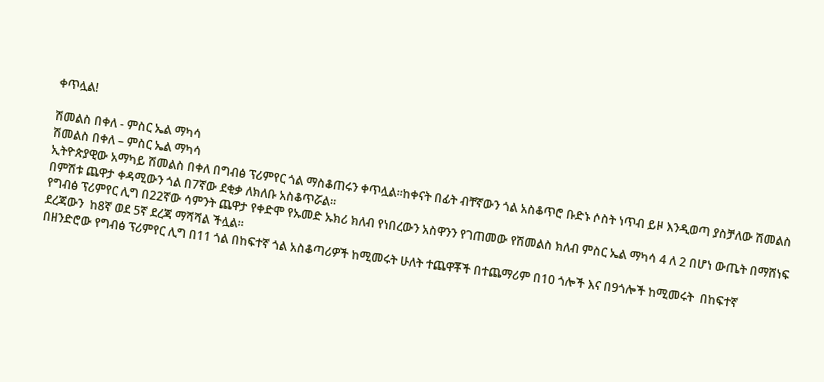ቀጥሏል!

ሽመልስ በቀለ - ምስር ኤል ማካሳ
ሽመልስ በቀለ – ምስር ኤል ማካሳ
ኢትዮጵያዊው አማካይ ሽመልስ በቀለ በግብፅ ፕሪምየር ጎል ማስቆጠሩን ቀጥሏል።ከቀናት በፊት ብቸኛውን ጎል አስቆጥሮ ቡድኑ ሶስት ነጥብ ይዞ እንዲወጣ ያስቻለው ሽመልስ በምሽቱ ጨዋታ ቀዳሚውን ጎል በ7ኛው ደቂቃ ለክለቡ አስቆጥሯል።
የግብፅ ፕሪምየር ሊግ በ22ኛው ሳምንት ጨዋታ የቀድሞ የኡመድ ኡክሪ ክለብ የነበረውን አስዋንን የገጠመው የሽመልስ ክለብ ምስር ኤል ማካሳ 4 ለ 2 በሆነ ውጤት በማሸነፍ ደረጃውን  ከ8ኛ ወደ 5ኛ ደረጃ ማሻሻል ችሏል።
በዘንድሮው የግብፅ ፕሪምየር ሊግ በ11 ጎል በከፍተኛ ጎል አስቆጣሪዎች ከሚመሩት ሁለት ተጨዋቾች በተጨማሪም በ10 ጎሎች እና በ9ጎሎች ከሚመሩት  በከፍተኛ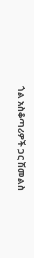ጎል አስቆጣሪዎች ጋር ሽመልስ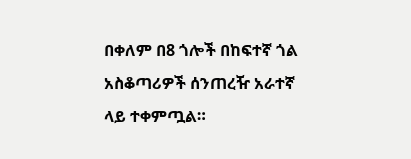በቀለም በ8 ጎሎች በከፍተኛ ጎል አስቆጣሪዎች ሰንጠረዥ አራተኛ ላይ ተቀምጧል።